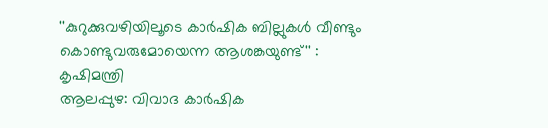''കുറുക്കുവഴിയിലൂടെ കാർഷിക ബില്ലുകൾ വീണ്ടും കൊണ്ടുവരുമോയെന്ന ആശങ്കയുണ്ട്'' : കൃഷിമന്ത്രി
ആലപ്പുഴ: വിവാദ കാർഷിക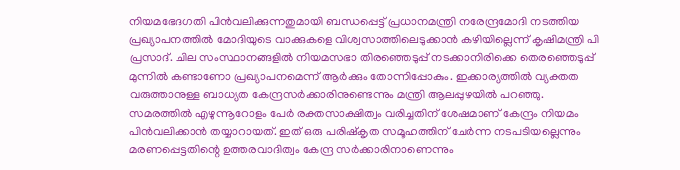നിയമഭേദഗതി പിൻവലിക്കുന്നതുമായി ബന്ധപ്പെട്ട് പ്രധാനമന്ത്രി നരേന്ദ്രമോദി നടത്തിയ പ്രഖ്യാപനത്തിൽ മോദിയുടെ വാക്കുകളെ വിശ്വസാത്തിലെടുക്കാൻ കഴിയില്ലെന്ന് കൃഷിമന്ത്രി പി പ്രസാദ്. ചില സംസ്ഥാനങ്ങളിൽ നിയമസഭാ തിരഞ്ഞെടുപ്പ് നടക്കാനിരിക്കെ തെരഞ്ഞെടുപ്പ് മുന്നിൽ കണ്ടാണോ പ്രഖ്യാപനമെന്ന് ആർക്കും തോന്നിപ്പോകും. ഇക്കാര്യത്തിൽ വ്യക്തത വരുത്താനുള്ള ബാധ്യത കേന്ദ്രസർക്കാരിനുണ്ടെന്നും മന്ത്രി ആലപ്പുഴയിൽ പറഞ്ഞു.
സമരത്തിൽ എഴുന്നൂറോളം പേർ രക്തസാക്ഷിത്വം വരിച്ചതിന് ശേഷമാണ് കേന്ദ്രം നിയമം പിൻവലിക്കാൻ തയ്യാറായത്. ഇത് ഒരു പരിഷ്കൃത സമൂഹത്തിന് ചേർന്ന നടപടിയല്ലെന്നും മരണപ്പെട്ടതിന്റെ ഉത്തരവാദിത്വം കേന്ദ്ര സർക്കാരിനാണെന്നും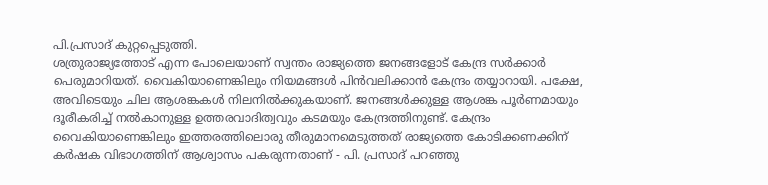പി.പ്രസാദ് കുറ്റപ്പെടുത്തി.
ശത്രുരാജ്യത്തോട് എന്ന പോലെയാണ് സ്വന്തം രാജ്യത്തെ ജനങ്ങളോട് കേന്ദ്ര സർക്കാർ പെരുമാറിയത്. വൈകിയാണെങ്കിലും നിയമങ്ങൾ പിൻവലിക്കാൻ കേന്ദ്രം തയ്യാറായി. പക്ഷേ, അവിടെയും ചില ആശങ്കകൾ നിലനിൽക്കുകയാണ്. ജനങ്ങൾക്കുള്ള ആശങ്ക പൂർണമായും ദൂരീകരിച്ച് നൽകാനുള്ള ഉത്തരവാദിത്വവും കടമയും കേന്ദ്രത്തിനുണ്ട്. കേന്ദ്രം വൈകിയാണെങ്കിലും ഇത്തരത്തിലൊരു തീരുമാനമെടുത്തത് രാജ്യത്തെ കോടിക്കണക്കിന് കർഷക വിഭാഗത്തിന് ആശ്വാസം പകരുന്നതാണ് - പി. പ്രസാദ് പറഞ്ഞു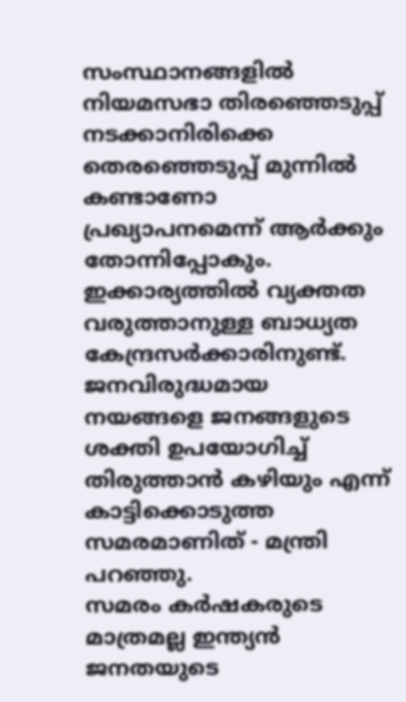സംസ്ഥാനങ്ങളിൽ നിയമസഭാ തിരഞ്ഞെടുപ്പ് നടക്കാനിരിക്കെ തെരഞ്ഞെടുപ്പ് മുന്നിൽ കണ്ടാണോ പ്രഖ്യാപനമെന്ന് ആർക്കും തോന്നിപ്പോകും. ഇക്കാര്യത്തിൽ വ്യക്തത വരുത്താനുള്ള ബാധ്യത കേന്ദ്രസർക്കാരിനുണ്ട്. ജനവിരുദ്ധമായ നയങ്ങളെ ജനങ്ങളുടെ ശക്തി ഉപയോഗിച്ച് തിരുത്താൻ കഴിയും എന്ന് കാട്ടിക്കൊടുത്ത സമരമാണിത് - മന്ത്രി പറഞ്ഞു.
സമരം കർഷകരുടെ മാത്രമല്ല ഇന്ത്യൻ ജനതയുടെ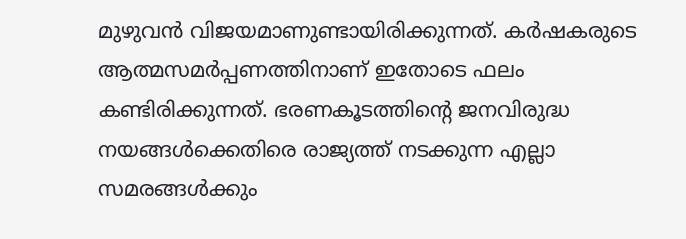മുഴുവൻ വിജയമാണുണ്ടായിരിക്കുന്നത്. കർഷകരുടെ ആത്മസമർപ്പണത്തിനാണ് ഇതോടെ ഫലം കണ്ടിരിക്കുന്നത്. ഭരണകൂടത്തിന്റെ ജനവിരുദ്ധ നയങ്ങൾക്കെതിരെ രാജ്യത്ത് നടക്കുന്ന എല്ലാ സമരങ്ങൾക്കും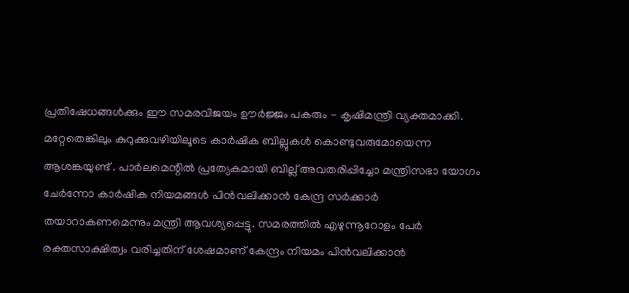പ്രതിഷേധങ്ങൾക്കും ഈ സമരവിജയം ഊർജ്ജം പകരും - കൃഷിമന്ത്രി വ്യക്തമാക്കി.
മറ്റേതെങ്കിലും കുറുക്കുവഴിയിലൂടെ കാർഷിക ബില്ലുകൾ കൊണ്ടുവരുമോയെന്ന ആശങ്കയുണ്ട് . പാർലമെന്റിൽ പ്രത്യേകമായി ബില്ല് അവതരിപ്പിച്ചോ മന്ത്രിസഭാ യോഗം ചേർന്നോ കാർഷിക നിയമങ്ങൾ പിൻവലിക്കാൻ കേന്ദ്ര സർക്കാർ തയാറാകണമെന്നും മന്ത്രി ആവശ്യപ്പെട്ടു. സമരത്തിൽ എഴുന്നൂറോളം പേർ രക്തസാക്ഷിത്വം വരിച്ചതിന് ശേഷമാണ് കേന്ദ്രം നിയമം പിൻവലിക്കാൻ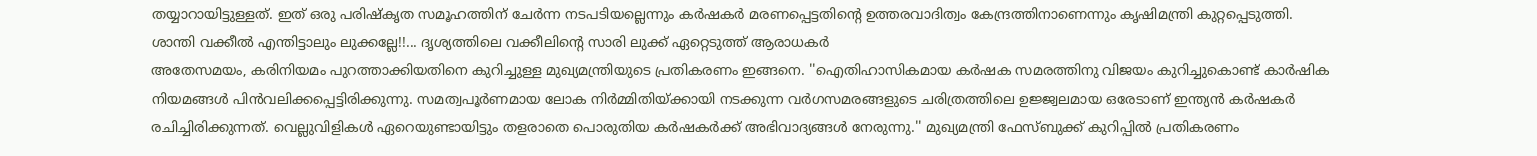തയ്യാറായിട്ടുള്ളത്. ഇത് ഒരു പരിഷ്കൃത സമൂഹത്തിന് ചേർന്ന നടപടിയല്ലെന്നും കർഷകർ മരണപ്പെട്ടതിന്റെ ഉത്തരവാദിത്വം കേന്ദ്രത്തിനാണെന്നും കൃഷിമന്ത്രി കുറ്റപ്പെടുത്തി.
ശാന്തി വക്കീൽ എന്തിട്ടാലും ലുക്കല്ലേ!!... ദൃശ്യത്തിലെ വക്കീലിന്റെ സാരി ലുക്ക് ഏറ്റെടുത്ത് ആരാധകർ
അതേസമയം, കരിനിയമം പുറത്താക്കിയതിനെ കുറിച്ചുള്ള മുഖ്യമന്ത്രിയുടെ പ്രതികരണം ഇങ്ങനെ. ''ഐതിഹാസികമായ കർഷക സമരത്തിനു വിജയം കുറിച്ചുകൊണ്ട് കാർഷിക നിയമങ്ങൾ പിൻവലിക്കപ്പെട്ടിരിക്കുന്നു. സമത്വപൂർണമായ ലോക നിർമ്മിതിയ്ക്കായി നടക്കുന്ന വർഗസമരങ്ങളുടെ ചരിത്രത്തിലെ ഉജ്ജ്വലമായ ഒരേടാണ് ഇന്ത്യൻ കർഷകർ രചിച്ചിരിക്കുന്നത്. വെല്ലുവിളികൾ ഏറെയുണ്ടായിട്ടും തളരാതെ പൊരുതിയ കർഷകർക്ക് അഭിവാദ്യങ്ങൾ നേരുന്നു.'' മുഖ്യമന്ത്രി ഫേസ്ബുക്ക് കുറിപ്പിൽ പ്രതികരണം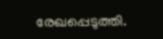രേഖപ്പെടുത്തി.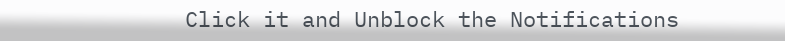Click it and Unblock the Notifications